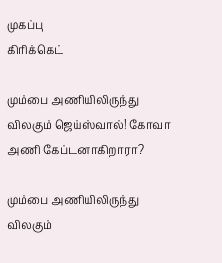முகப்பு
கிரிக்கெட்

மும்பை அணியிலிருந்து விலகும் ஜெய்ஸ்வால்! கோவா அணி கேப்டனாகிறாரா?

மும்பை அணியிலிருந்து விலகும்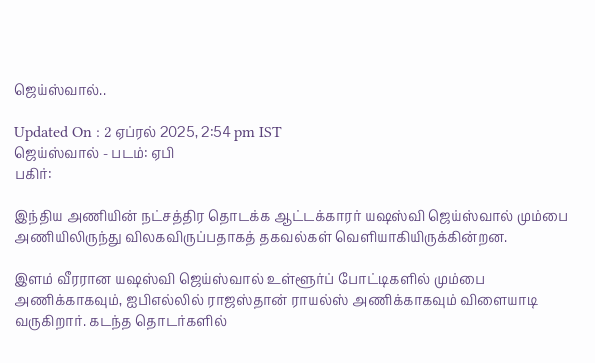ஜெய்ஸ்வால்..

Updated On : 2 ஏப்ரல் 2025, 2:54 pm IST
ஜெய்ஸ்வால் - படம்: ஏபி
பகிர்:

இந்திய அணியின் நட்சத்திர தொடக்க ஆட்டக்காரர் யஷஸ்வி ஜெய்ஸ்வால் மும்பை அணியிலிருந்து விலகவிருப்பதாகத் தகவல்கள் வெளியாகியிருக்கின்றன.

இளம் வீரரான யஷஸ்வி ஜெய்ஸ்வால் உள்ளூர்ப் போட்டிகளில் மும்பை அணிக்காகவும், ஐபிஎல்லில் ராஜஸ்தான் ராயல்ஸ் அணிக்காகவும் விளையாடி வருகிறார். கடந்த தொடர்களில்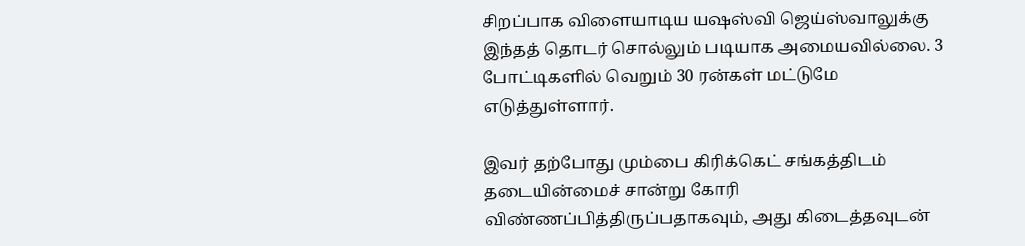சிறப்பாக விளையாடிய யஷஸ்வி ஜெய்ஸ்வாலுக்கு இந்தத் தொடர் சொல்லும் படியாக அமையவில்லை. 3 போட்டிகளில் வெறும் 30 ரன்கள் மட்டுமே எடுத்துள்ளார்.

இவர் தற்போது மும்பை கிரிக்கெட் சங்கத்திடம் தடையின்மைச் சான்று கோரி விண்ணப்பித்திருப்பதாகவும், அது கிடைத்தவுடன்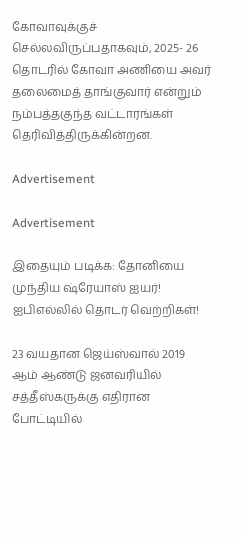கோவாவுக்குச் செல்லவிருப்பதாகவும், 2025- 26 தொடரில் கோவா அணியை அவர் தலைமைத் தாங்குவார் என்றும் நம்பத்தகுந்த வட்டாரங்கள் தெரிவித்திருக்கின்றன.

Advertisement

Advertisement

இதையும் படிக்க: தோனியை முந்திய ஷ்ரேயாஸ் ஐயர்! ஐபிஎல்லில் தொடர் வெற்றிகள்!

23 வயதான ஜெய்ஸ்வால் 2019 ஆம் ஆண்டு ஜனவரியில் சத்தீஸ்கருக்கு எதிரான போட்டியில்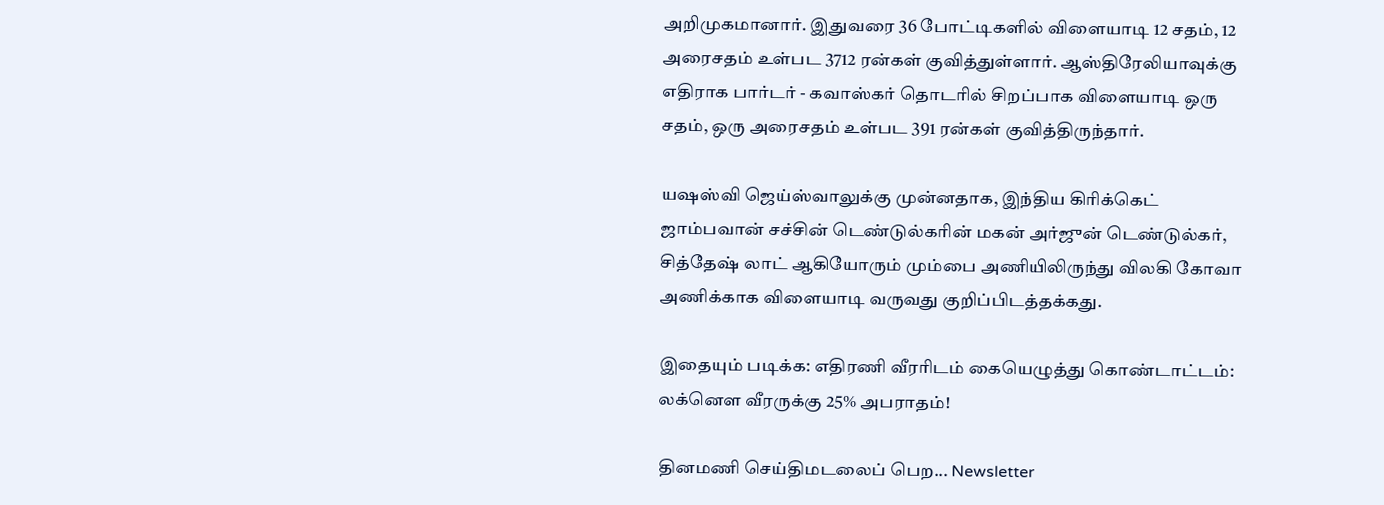அறிமுகமானார். இதுவரை 36 போட்டிகளில் விளையாடி 12 சதம், 12 அரைசதம் உள்பட 3712 ரன்கள் குவித்துள்ளார். ஆஸ்திரேலியாவுக்கு எதிராக பார்டர் - கவாஸ்கர் தொடரில் சிறப்பாக விளையாடி ஒரு சதம், ஒரு அரைசதம் உள்பட 391 ரன்கள் குவித்திருந்தார்.

யஷஸ்வி ஜெய்ஸ்வாலுக்கு முன்னதாக, இந்திய கிரிக்கெட் ஜாம்பவான் சச்சின் டெண்டுல்கரின் மகன் அர்ஜுன் டெண்டுல்கர், சித்தேஷ் லாட் ஆகியோரும் மும்பை அணியிலிருந்து விலகி கோவா அணிக்காக விளையாடி வருவது குறிப்பிடத்தக்கது.

இதையும் படிக்க: எதிரணி வீரரிடம் கையெழுத்து கொண்டாட்டம்: லக்னௌ வீரருக்கு 25% அபராதம்!

தினமணி செய்திமடலைப் பெற... Newsletter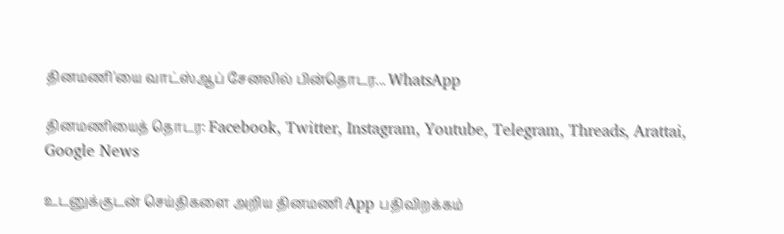தினமணி'யை வாட்ஸ்ஆப் சேனலில் பின்தொடர... WhatsApp

தினமணியைத் தொடர: Facebook, Twitter, Instagram, Youtube, Telegram, Threads, Arattai, Google News

உடனுக்குடன் செய்திகளை அறிய தினமணி App பதிவிறக்கம்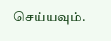செய்யவும்.